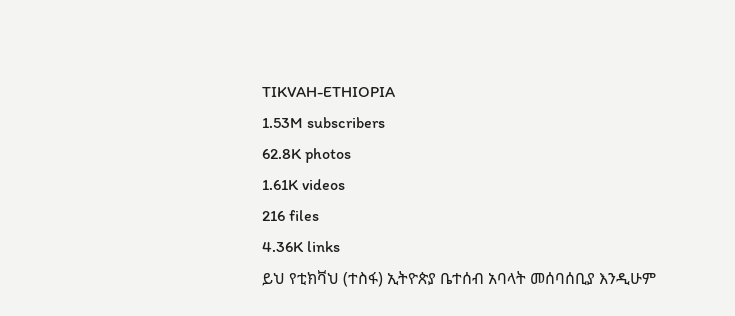TIKVAH-ETHIOPIA
1.53M subscribers
62.8K photos
1.61K videos
216 files
4.36K links
ይህ የቲክቫህ (ተስፋ) ኢትዮጵያ ቤተሰብ አባላት መሰባሰቢያ እንዲሁም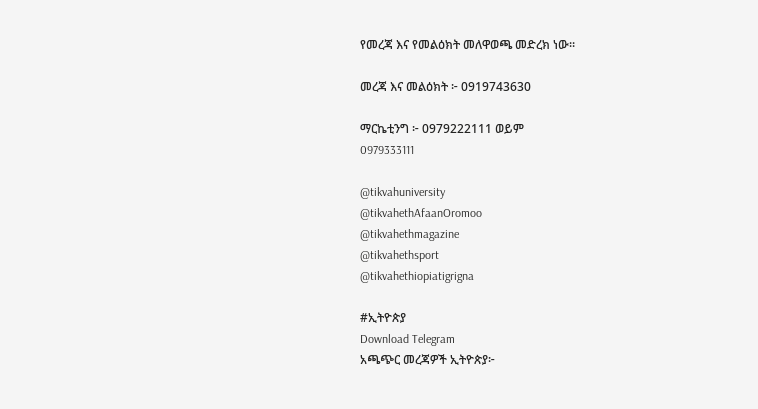የመረጃ እና የመልዕክት መለዋወጫ መድረክ ነው።

መረጃ እና መልዕክት ፦ 0919743630

ማርኬቲንግ ፦ 0979222111 ወይም
0979333111

@tikvahuniversity
@tikvahethAfaanOromoo
@tikvahethmagazine
@tikvahethsport
@tikvahethiopiatigrigna

#ኢትዮጵያ
Download Telegram
አጫጭር መረጃዎች ኢትዮጵያ፦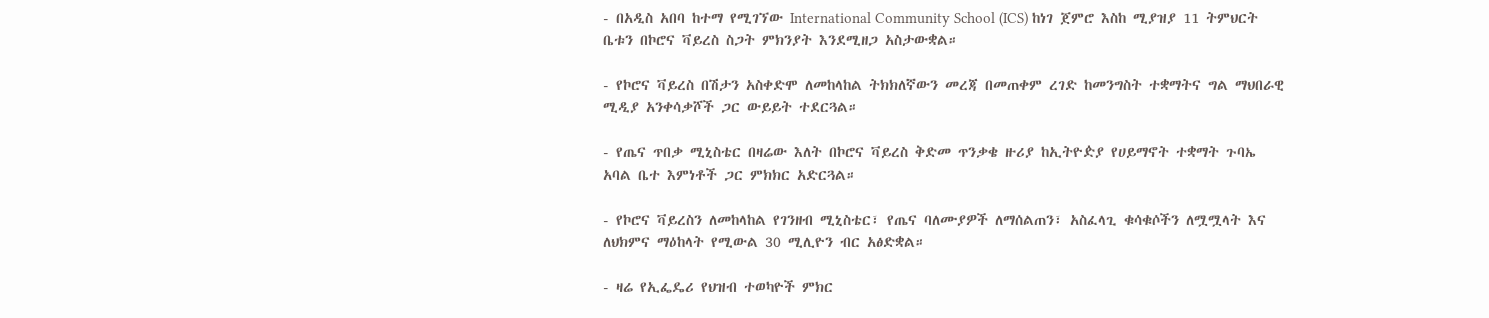- በአዲስ አበባ ከተማ የሚገኘው International Community School (ICS) ከነገ ጀምሮ እስከ ሚያዝያ 11 ትምህርት ቤቱን በኮሮና ቫይረስ ስጋት ምክንያት እንደሚዘጋ አስታውቋል።

- የኮሮና ቫይረስ በሽታን አስቀድሞ ለመከላከል ትክክለኛውን መረጃ በመጠቀም ረገድ ከመንግስት ተቋማትና ግል ማህበራዊ ሚዲያ አንቀሳቃሾች ጋር ውይይት ተደርጓል።

- የጤና ጥበቃ ሚኒስቴር በዛሬው እለት በኮሮና ቫይረስ ቅድመ ጥንቃቄ ዙሪያ ከኢትዮዽያ የሀይማኖት ተቋማት ጉባኤ አባል ቤተ እምነቶች ጋር ምክክር አድርጓል።

- የኮሮና ቫይረስን ለመከላከል የገንዘብ ሚኒስቴር፣ የጤና ባለሙያዎች ለማሰልጠን፣ አስፈላጊ ቁሳቁሶችን ለሟሟላት እና ለህክምና ማዕከላት የሚውል 30 ሚሊዮን ብር አፅድቋል።

- ዛሬ የኢፌዴሪ የህዝብ ተወካዮች ምክር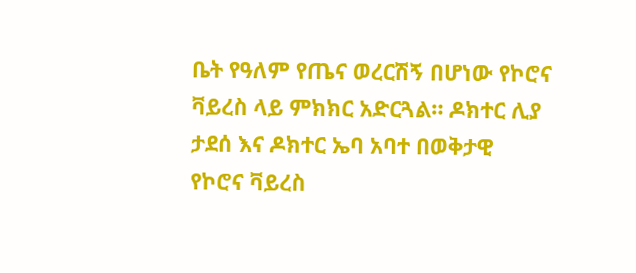ቤት የዓለም የጤና ወረርሽኝ በሆነው የኮሮና ቫይረስ ላይ ምክክር አድርጓል። ዶክተር ሊያ ታደሰ እና ዶክተር ኤባ አባተ በወቅታዊ የኮሮና ቫይረስ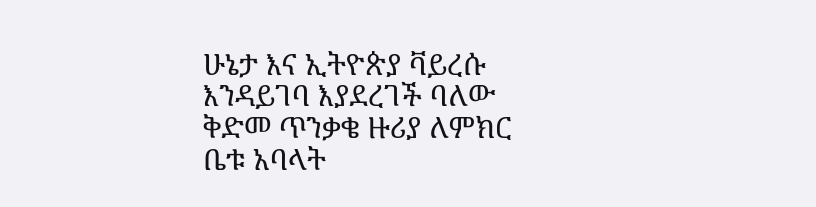ሁኔታ እና ኢትዮጵያ ቫይረሱ እንዳይገባ እያደረገች ባለው ቅድመ ጥንቃቄ ዙሪያ ለምክር ቤቱ አባላት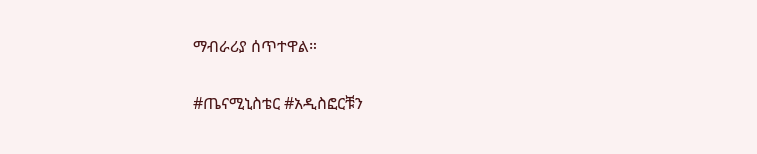ማብራሪያ ሰጥተዋል።

#ጤናሚኒስቴር #አዲስፎርቹን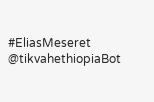#EliasMeseret
@tikvahethiopiaBot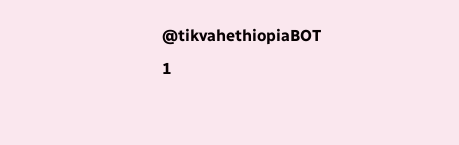@tikvahethiopiaBOT
1